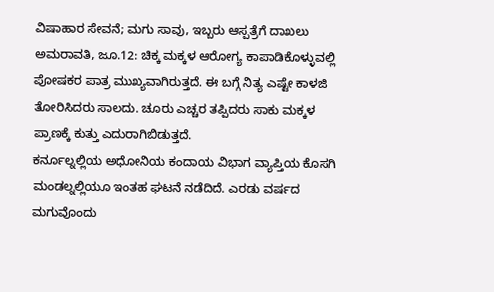ವಿಷಾಹಾರ ಸೇವನೆ; ಮಗು ಸಾವು, ಇಬ್ಬರು ಆಸ್ಪತ್ರೆಗೆ ದಾಖಲು
ಅಮರಾವತಿ, ಜೂ.12: ಚಿಕ್ಕ ಮಕ್ಕಳ ಆರೋಗ್ಯ ಕಾಪಾಡಿಕೊಳ್ಳುವಲ್ಲಿ ಪೋಷಕರ ಪಾತ್ರ ಮುಖ್ಯವಾಗಿರುತ್ತದೆ. ಈ ಬಗ್ಗೆ ನಿತ್ಯ ಎಷ್ಟೇ ಕಾಳಜಿ ತೋರಿಸಿದರು ಸಾಲದು. ಚೂರು ಎಚ್ಚರ ತಪ್ಪಿದರು ಸಾಕು ಮಕ್ಕಳ ಪ್ರಾಣಕ್ಕೆ ಕುತ್ತು ಎದುರಾಗಿಬಿಡುತ್ತದೆ.
ಕರ್ನೂಲ್ನಲ್ಲಿಯ ಅಧೋನಿಯ ಕಂದಾಯ ವಿಭಾಗ ವ್ಯಾಪ್ತಿಯ ಕೊಸಗಿ ಮಂಡಲ್ನಲ್ಲಿಯೂ ಇಂತಹ ಘಟನೆ ನಡೆದಿದೆ. ಎರಡು ವರ್ಷದ ಮಗುವೊಂದು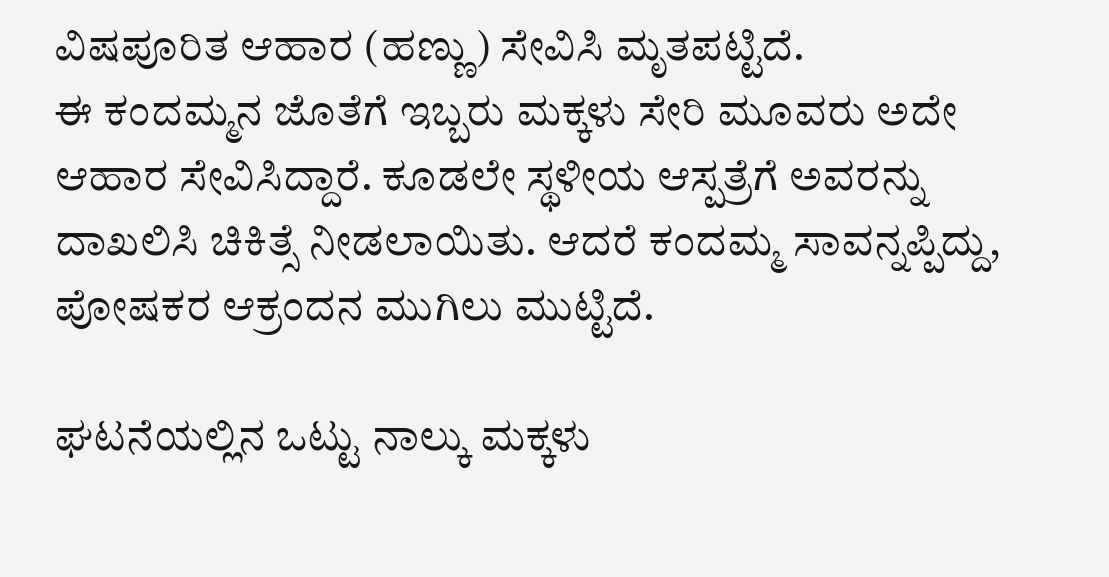ವಿಷಪೂರಿತ ಆಹಾರ (ಹಣ್ಣು) ಸೇವಿಸಿ ಮೃತಪಟ್ಟಿದೆ.
ಈ ಕಂದಮ್ಮನ ಜೊತೆಗೆ ಇಬ್ಬರು ಮಕ್ಕಳು ಸೇರಿ ಮೂವರು ಅದೇ ಆಹಾರ ಸೇವಿಸಿದ್ದಾರೆ. ಕೂಡಲೇ ಸ್ಥಳೀಯ ಆಸ್ಪತ್ರೆಗೆ ಅವರನ್ನು ದಾಖಲಿಸಿ ಚಿಕಿತ್ಸೆ ನೀಡಲಾಯಿತು. ಆದರೆ ಕಂದಮ್ಮ ಸಾವನ್ನಪ್ಪಿದ್ದು, ಪೋಷಕರ ಆಕ್ರಂದನ ಮುಗಿಲು ಮುಟ್ಟಿದೆ.

ಘಟನೆಯಲ್ಲಿನ ಒಟ್ಟು ನಾಲ್ಕು ಮಕ್ಕಳು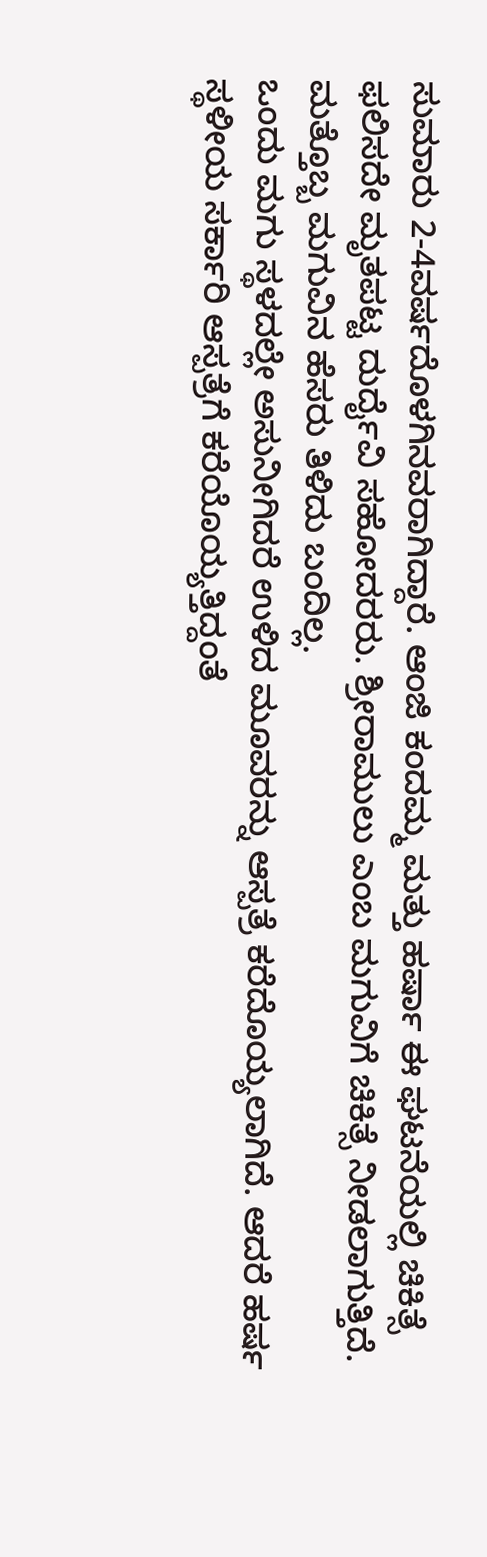ಸುಮಾರು 2-4ವರ್ಷದೊಳಗಿನವರಾಗಿದ್ದಾರೆ. ಆಂಜಿ ಕಂದಮ್ಮ ಮತ್ತು ಹರ್ಷಾ ಈ ಘಟನೆಯಲ್ಲಿ ಚಿಕಿತ್ಸೆ ಫಲಿಸದೇ ಮೃತಪಟ್ಟ ದುರ್ದೈವಿ ಸಹೋದರರು. ಶ್ರೀರಾಮುಲು ಎಂಬ ಮಗುವಿಗೆ ಚಿಕಿತ್ಸೆ ನೀಡಲಾಗುತ್ತಿದೆ. ಮತ್ತೊಬ್ಬ ಮಗುವಿನ ಹೆಸರು ತಿಳಿದು ಬಂದಿಲ್ಲ.
ಒಂದು ಮಗು ಸ್ಥಳದಲ್ಲೇ ಅಸುನೀಗಿದರೆ ಉಳಿದ ಮೂವರನ್ನು ಆಸ್ಪತ್ರೆ ಕರೆದೊಯ್ಯಲಾಗಿದೆ. ಆದರೆ ಹರ್ಷ ಸ್ಥಳೀಯ ಸರ್ಕಾರಿ ಆಸ್ಪತ್ರೆಗೆ ಕರೆಯೊಯ್ಯತ್ತಿದ್ದಂತೆ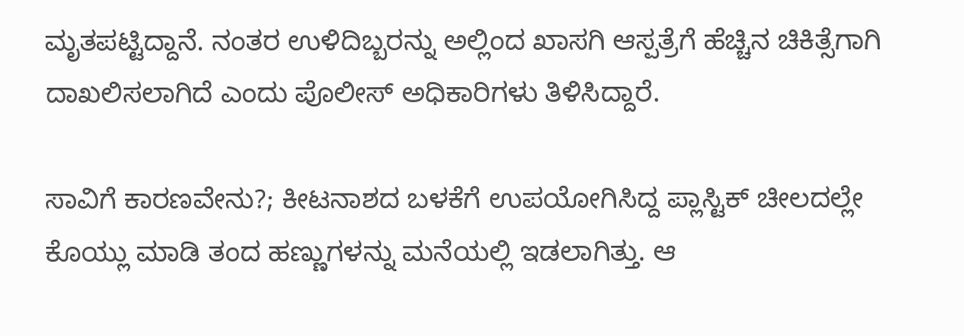ಮೃತಪಟ್ಟಿದ್ದಾನೆ. ನಂತರ ಉಳಿದಿಬ್ಬರನ್ನು ಅಲ್ಲಿಂದ ಖಾಸಗಿ ಆಸ್ಪತ್ರೆಗೆ ಹೆಚ್ಚಿನ ಚಿಕಿತ್ಸೆಗಾಗಿ ದಾಖಲಿಸಲಾಗಿದೆ ಎಂದು ಪೊಲೀಸ್ ಅಧಿಕಾರಿಗಳು ತಿಳಿಸಿದ್ದಾರೆ.

ಸಾವಿಗೆ ಕಾರಣವೇನು?; ಕೀಟನಾಶದ ಬಳಕೆಗೆ ಉಪಯೋಗಿಸಿದ್ದ ಪ್ಲಾಸ್ಟಿಕ್ ಚೀಲದಲ್ಲೇ ಕೊಯ್ಲು ಮಾಡಿ ತಂದ ಹಣ್ಣುಗಳನ್ನು ಮನೆಯಲ್ಲಿ ಇಡಲಾಗಿತ್ತು. ಆ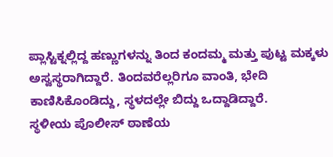ಪ್ಲಾಸ್ಟಿಕ್ನಲ್ಲಿದ್ದ ಹಣ್ಣುಗಳನ್ನು ತಿಂದ ಕಂದಮ್ಮ ಮತ್ತು ಪುಟ್ಟ ಮಕ್ಕಳು ಅಸ್ವಸ್ಥರಾಗಿದ್ದಾರೆ. ತಿಂದವರೆಲ್ಲರಿಗೂ ವಾಂತಿ, ಭೇದಿ ಕಾಣಿಸಿಕೊಂಡಿದ್ದು, ಸ್ಥಳದಲ್ಲೇ ಬಿದ್ದು ಒದ್ದಾಡಿದ್ದಾರೆ.
ಸ್ಥಳೀಯ ಪೊಲೀಸ್ ಠಾಣೆಯ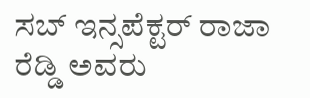ಸಬ್ ಇನ್ಸಪೆಕ್ಟರ್ ರಾಜಾ ರೆಡ್ಡಿ ಅವರು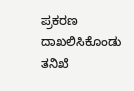ಪ್ರಕರಣ ದಾಖಲಿಸಿಕೊಂಡು ತನಿಖೆ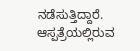ನಡೆಸುತ್ತಿದ್ದಾರೆ. ಆಸ್ಪತ್ರೆಯಲ್ಲಿರುವ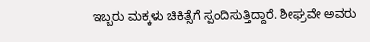ಇಬ್ಬರು ಮಕ್ಕಳು ಚಿಕಿತ್ಸೆಗೆ ಸ್ಪಂದಿಸುತ್ತಿದ್ದಾರೆ. ಶೀಘ್ರವೇ ಅವರು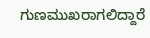ಗುಣಮುಖರಾಗಲಿದ್ದಾರೆ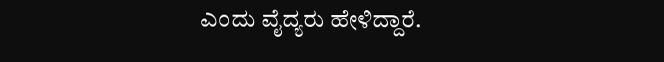ಎಂದು ವೈದ್ಯರು ಹೇಳಿದ್ದಾರೆ.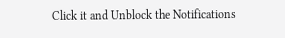Click it and Unblock the Notifications